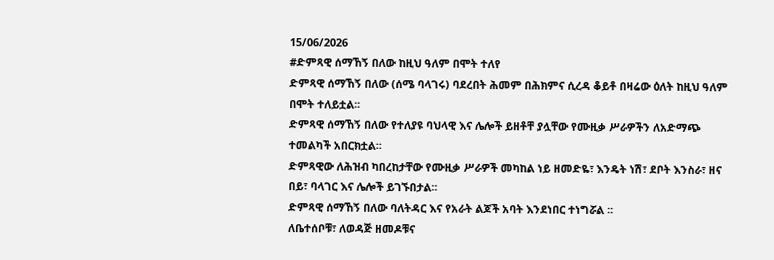15/06/2026
#ድምጻዊ ሰማኸኝ በለው ከዚህ ዓለም በሞት ተለየ
ድምጻዊ ሰማኸኝ በለው (ሰሜ ባላገሩ) ባደረበት ሕመም በሕክምና ሲረዳ ቆይቶ በዛሬው ዕለት ከዚህ ዓለም በሞት ተለይቷል፡፡
ድምጻዊ ሰማኸኝ በለው የተለያዩ ባህላዊ እና ሌሎች ይዘቶቸ ያሏቸው የሙዚቃ ሥራዎችን ለአድማጭ ተመልካች አበርክቷል፡፡
ድምጻዊው ለሕዝብ ካበረከታቸው የሙዚቃ ሥራዎች መካከል ነይ ዘመድዬ፣ እንዴት ነሽ፣ ደቦት እንስራ፣ ዘና በይ፣ ባላገር እና ሌሎች ይገኙበታል፡፡
ድምጻዊ ሰማኸኝ በለው ባለትዳር እና የአራት ልጆች አባት እንደነበር ተነግሯል ፡፡
ለቤተሰቦቹ፣ ለወዳጅ ዘመዶቹና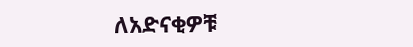ለአድናቂዎቹ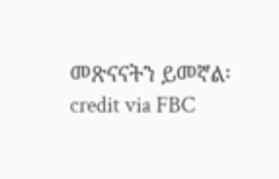መጽናናትን ይመኛል፡
credit via FBC